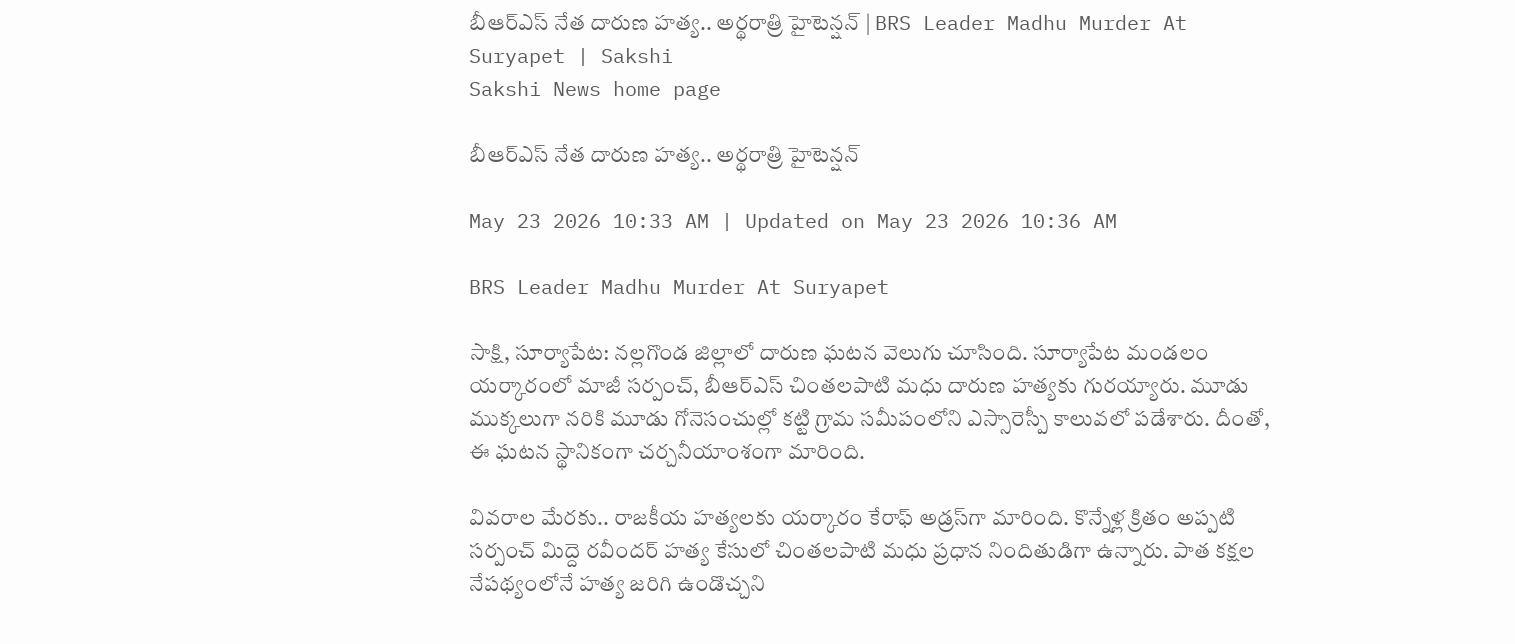బీఆర్‌ఎస్‌ నేత దారుణ హత్య.. అర్థరాత్రి హైటెన్షన్‌ | BRS Leader Madhu Murder At Suryapet | Sakshi
Sakshi News home page

బీఆర్‌ఎస్‌ నేత దారుణ హత్య.. అర్థరాత్రి హైటెన్షన్‌

May 23 2026 10:33 AM | Updated on May 23 2026 10:36 AM

BRS Leader Madhu Murder At Suryapet

సాక్షి, సూర్యాపేట: నల్లగొండ జిల్లాలో దారుణ ఘటన వెలుగు చూసింది. సూర్యాపేట మండలం యర్కారంలో మాజీ సర్పంచ్, బీఆర్‌ఎస్‌ చింతలపాటి మధు దారుణ హత్యకు గురయ్యారు. మూడు ముక్కలుగా నరికి మూడు గోనెసంచుల్లో కట్టి గ్రామ సమీపంలోని ఎస్సారెస్పీ కాలువలో పడేశారు. దీంతో, ఈ ఘటన స్థానికంగా చర్చనీయాంశంగా మారింది.

వివరాల మేరకు.. రాజకీయ హత్యలకు యర్కారం కేరాఫ్ అడ్రస్‌గా మారింది. కొన్నేళ్ల క్రితం అప్పటి సర్పంచ్‌ మిద్దె రవీందర్‌ హత్య కేసులో చింతలపాటి మధు ప్రధాన నిందితుడిగా ఉన్నారు. పాత కక్షల నేపథ్యంలోనే హత్య జరిగి ఉండొచ్చని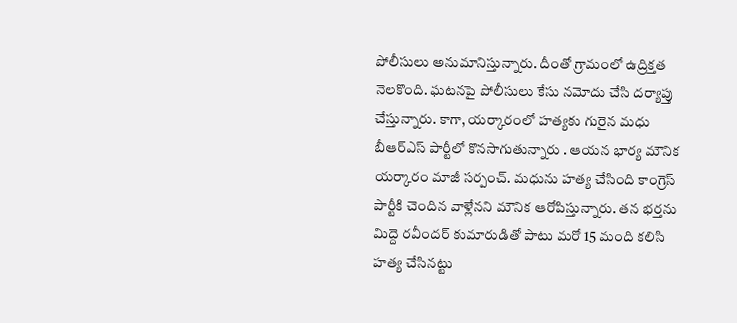పోలీసులు అనుమానిస్తున్నారు. దీంతో గ్రామంలో ఉద్రిక్తత నెలకొంది. ఘటనపై పోలీసులు కేసు నమోదు చేసి దర్యాప్తు చేస్తున్నారు. కాగా, యర్కారంలో హత్యకు గురైన మధు బీఆర్ఎస్ పార్టీలో కొనసాగుతున్నారు . ఆయన భార్య మౌనిక యర్కారం మాజీ సర్పంచ్. మధును హత్య చేసింది‌ కాంగ్రెస్ పార్టీకి చెందిన వాళ్లేనని మౌనిక ఆరోపిస్తున్నారు. తన భర్తను మిద్దె రవీందర్ కుమారుడితో పాటు మరో 15 మంది కలిసి హత్య చేసినట్టు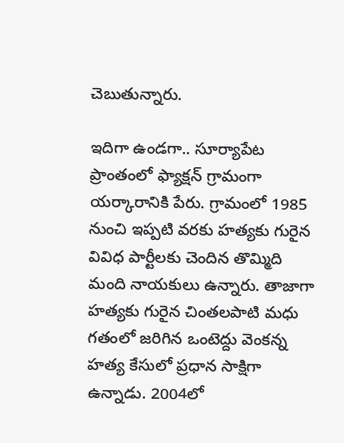చెబుతున్నారు.

ఇదిగా ఉండగా.. సూర్యాపేట ప్రాంతంలో ఫ్యాక్షన్ గ్రామంగా యర్కారానికి పేరు. గ్రామంలో 1985 నుంచి ఇప్పటి వరకు హత్యకు గురైన వివిధ పార్టీలకు చెందిన తొమ్మిది మంది నాయకులు ఉన్నారు. తాజాగా హత్యకు గురైన చింతలపాటి మధు గతంలో జరిగిన ఒంటెద్దు వెంకన్న హత్య కేసులో ప్రధాన సాక్షిగా ఉన్నాడు. 2004లో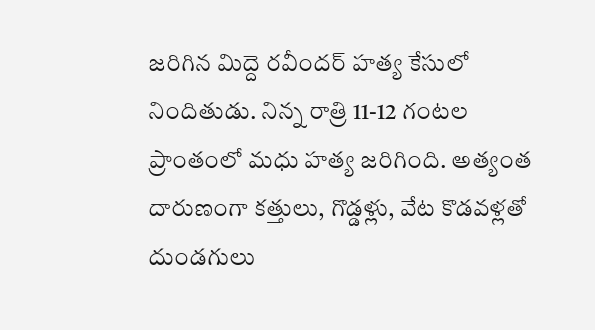జరిగిన మిద్దె రవీందర్ హత్య కేసులో నిందితుడు. నిన్న రాత్రి 11-12 గంటల ప్రాంతంలో మధు హత్య జరిగింది. అత్యంత దారుణంగా కత్తులు, గొడ్డళ్లు, వేట కొడవళ్లతో దుండగులు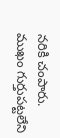నరికి చంపారు. ముఖం గుర్తుపట్టలేని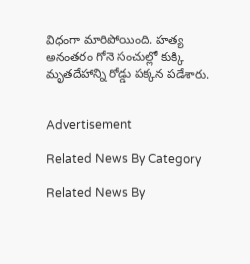విధంగా మారిపోయింది. హత్య అనంతరం గోనె సంచుల్లో కుక్కి మృతదేహాన్ని రోడ్డు పక్కన పడేశారు.


Advertisement

Related News By Category

Related News By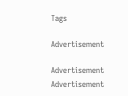Tags

Advertisement

Advertisement
Advertisement